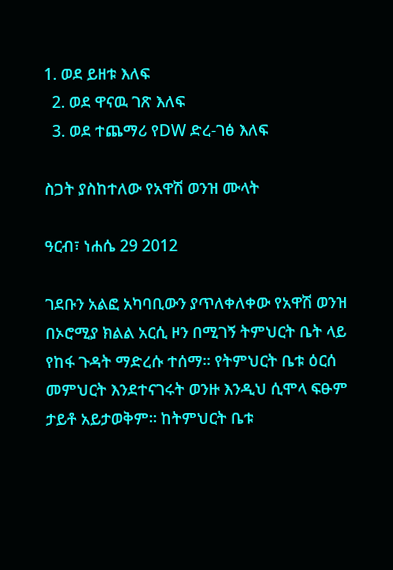1. ወደ ይዘቱ እለፍ
  2. ወደ ዋናዉ ገጽ እለፍ
  3. ወደ ተጨማሪ የDW ድረ-ገፅ እለፍ

ስጋት ያስከተለው የአዋሽ ወንዝ ሙላት

ዓርብ፣ ነሐሴ 29 2012

ገደቡን አልፎ አካባቢውን ያጥለቀለቀው የአዋሽ ወንዝ በኦሮሚያ ክልል አርሲ ዞን በሚገኝ ትምህርት ቤት ላይ የከፋ ጉዳት ማድረሱ ተሰማ። የትምህርት ቤቱ ዕርሰ መምህርት እንደተናገሩት ወንዙ እንዲህ ሲሞላ ፍፁም ታይቶ አይታወቅም። ከትምህርት ቤቱ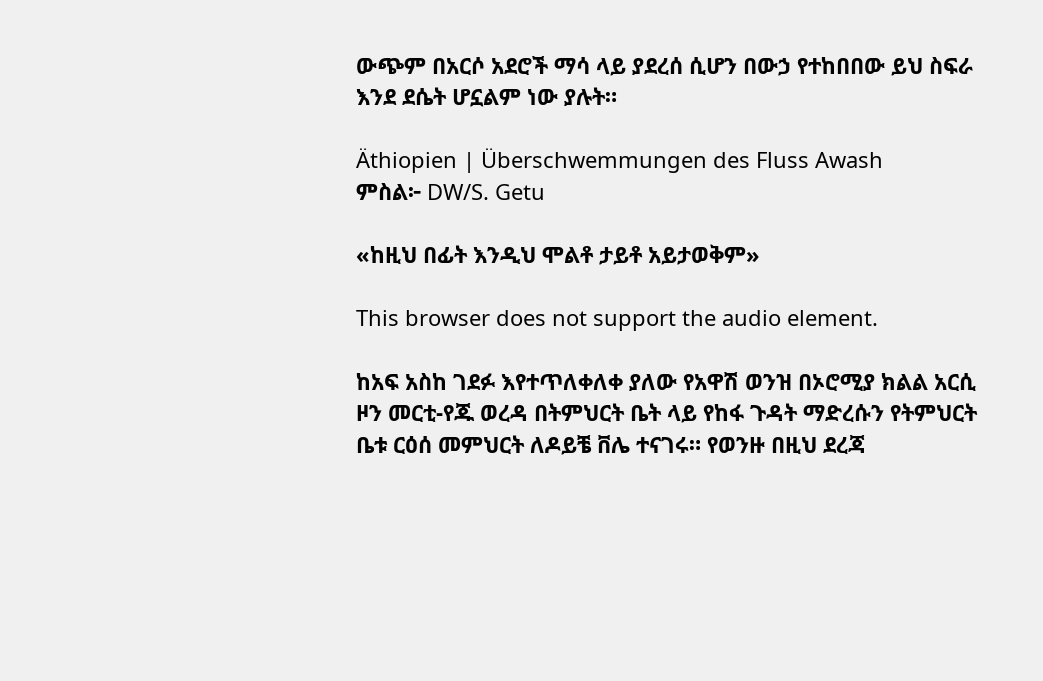ውጭም በአርሶ አደሮች ማሳ ላይ ያደረሰ ሲሆን በውኃ የተከበበው ይህ ስፍራ እንደ ደሴት ሆኗልም ነው ያሉት።

Äthiopien | Überschwemmungen des Fluss Awash
ምስል፦ DW/S. Getu

«ከዚህ በፊት እንዲህ ሞልቶ ታይቶ አይታወቅም»

This browser does not support the audio element.

ከአፍ አስከ ገደፉ እየተጥለቀለቀ ያለው የአዋሽ ወንዝ በኦሮሚያ ክልል አርሲ ዞን መርቲ-የጁ ወረዳ በትምህርት ቤት ላይ የከፋ ጉዳት ማድረሱን የትምህርት ቤቱ ርዕሰ መምህርት ለዶይቼ ቨሌ ተናገሩ። የወንዙ በዚህ ደረጃ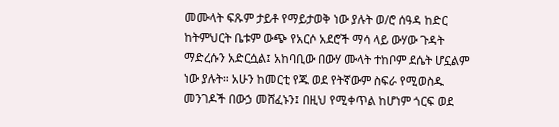መሙላት ፍጹም ታይቶ የማይታወቅ ነው ያሉት ወ/ሮ ሰዓዳ ከድር ከትምህርት ቤቱም ውጭ የአርሶ አደሮች ማሳ ላይ ውሃው ጉዳት ማድረሱን አድርሷል፤ አከባቢው በውሃ ሙላት ተከቦም ደሴት ሆኗልም ነው ያሉት። አሁን ከመርቲ የጁ ወደ የትኛውም ስፍራ የሚወስዱ መንገዶች በውኃ መሸፈኑን፤ በዚህ የሚቀጥል ከሆነም ጎርፍ ወደ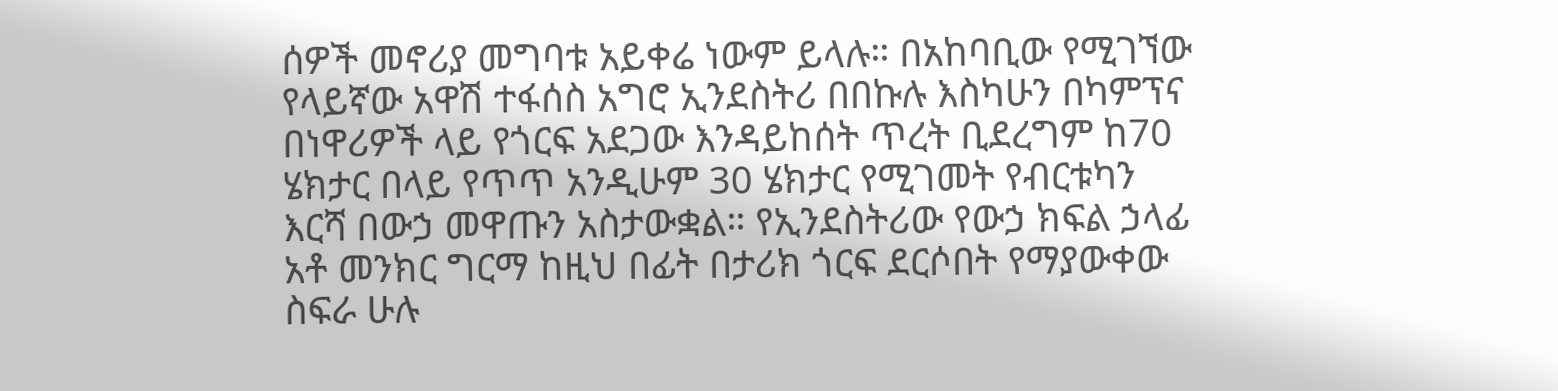ሰዎች መኖሪያ መግባቱ አይቀሬ ነውም ይላሉ። በአከባቢው የሚገኘው የላይኛው አዋሽ ተፋሰስ አግሮ ኢንደስትሪ በበኩሉ እስካሁን በካምፕና በነዋሪዎች ላይ የጎርፍ አደጋው እንዳይከሰት ጥረት ቢደረግም ከ70 ሄክታር በላይ የጥጥ አንዲሁም 30 ሄክታር የሚገመት የብርቱካን እርሻ በውኃ መዋጡን አስታውቋል። የኢንደስትሪው የውኃ ክፍል ኃላፊ አቶ መንክር ግርማ ከዚህ በፊት በታሪክ ጎርፍ ደርሶበት የማያውቀው ስፍራ ሁሉ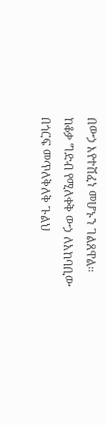በውኃ እየተሸፈነ መሆኑን ገልጸዋል። ከቆቃ ግድብ የሚለቀቅ ውኃ ለአከባቢው በጎርፍ መጥለቅለቅ ጉልህ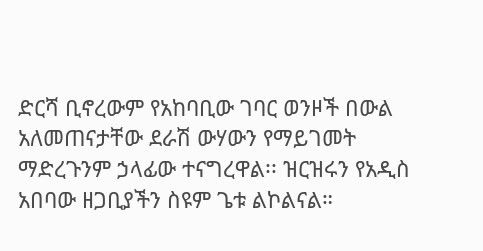ድርሻ ቢኖረውም የአከባቢው ገባር ወንዞች በውል አለመጠናታቸው ደራሽ ውሃውን የማይገመት ማድረጉንም ኃላፊው ተናግረዋል፡፡ ዝርዝሩን የአዲስ አበባው ዘጋቢያችን ስዩም ጌቱ ልኮልናል።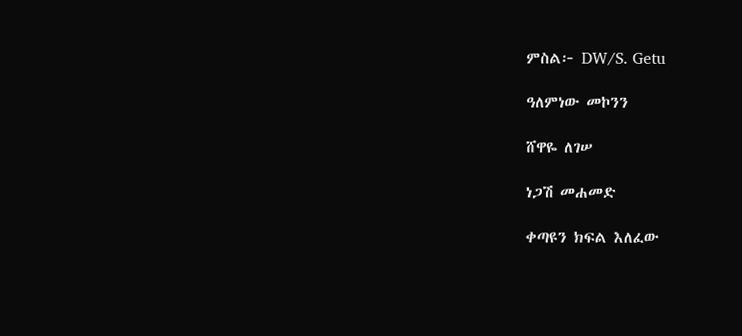ምስል፦ DW/S. Getu

ዓለምነው መኮንን

ሸዋዬ ለገሠ

ነጋሽ መሐመድ

ቀጣዩን ክፍል እለፈው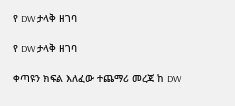የ DW ታላቅ ዘገባ

የ DW ታላቅ ዘገባ

ቀጣዩን ክፍል እለፈው ተጨማሪ መረጃ ከ DW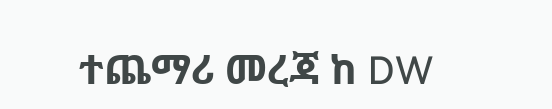ተጨማሪ መረጃ ከ DW